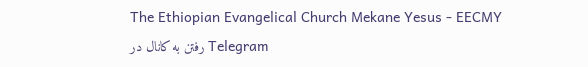The Ethiopian Evangelical Church Mekane Yesus - EECMY
رفتن به کانال در Telegram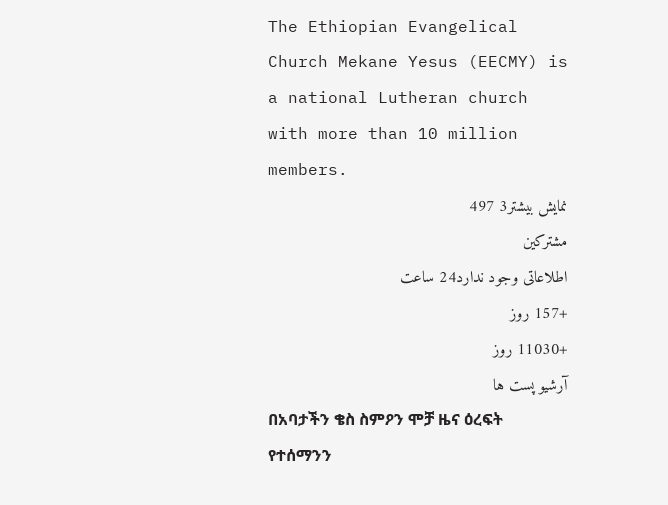The Ethiopian Evangelical Church Mekane Yesus (EECMY) is a national Lutheran church with more than 10 million members.
نمایش بیشتر3 497
مشترکین
اطلاعاتی وجود ندارد24 ساعت
+157 روز
+11030 روز
آرشیو پست ها
በአባታችን ቄስ ስምዖን ሞቻ ዜና ዕረፍት የተሰማንን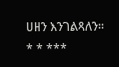ሀዘን እንገልጻለን።
* * ***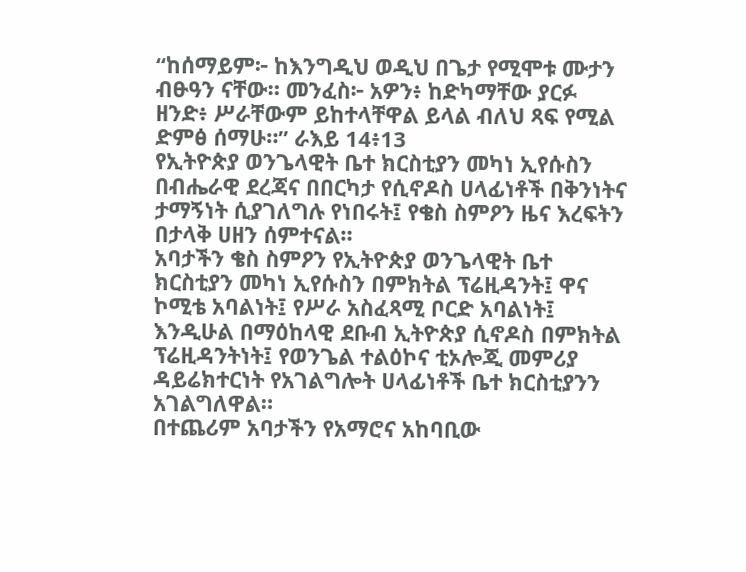“ከሰማይም፦ ከእንግዲህ ወዲህ በጌታ የሚሞቱ ሙታን ብፁዓን ናቸው። መንፈስ፦ አዎን፥ ከድካማቸው ያርፉ ዘንድ፥ ሥራቸውም ይከተላቸዋል ይላል ብለህ ጻፍ የሚል ድምፅ ሰማሁ።” ራእይ 14፥13
የኢትዮጵያ ወንጌላዊት ቤተ ክርስቲያን መካነ ኢየሱስን በብሔራዊ ደረጃና በበርካታ የሲኖዶስ ሀላፊነቶች በቅንነትና ታማኝነት ሲያገለግሉ የነበሩት፤ የቄስ ስምዖን ዜና እረፍትን በታላቅ ሀዘን ሰምተናል።
አባታችን ቄስ ስምዖን የኢትዮጵያ ወንጌላዊት ቤተ ክርስቲያን መካነ ኢየሱስን በምክትል ፕሬዚዳንት፤ ዋና ኮሚቴ አባልነት፤ የሥራ አስፈጻሚ ቦርድ አባልነት፤ እንዲሁል በማዕከላዊ ደቡብ ኢትዮጵያ ሲኖዶስ በምክትል ፕሬዚዳንትነት፤ የወንጌል ተልዕኮና ቲኦሎጂ መምሪያ ዳይሬክተርነት የአገልግሎት ሀላፊነቶች ቤተ ክርስቲያንን አገልግለዋል።
በተጨሪም አባታችን የአማሮና አከባቢው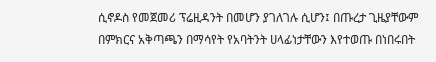ሲኖዶስ የመጀመሪ ፕሬዚዳንት በመሆን ያገለገሉ ሲሆን፤ በጡረታ ጊዜያቸውም በምክርና አቅጣጫን በማሳየት የአባትንት ሀላፊነታቸውን እየተወጡ በነበሩበት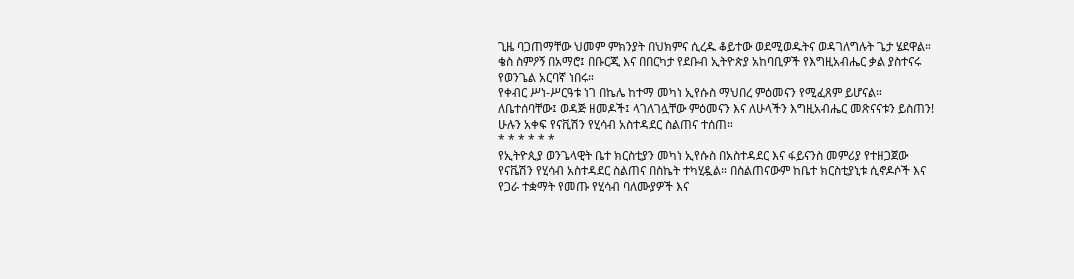ጊዜ ባጋጠማቸው ህመም ምክንያት በህክምና ሲረዱ ቆይተው ወደሚወዱትና ወዳገለግሉት ጌታ ሄደዋል።
ቄስ ስምዖኝ በአማሮ፤ በቡርጂ እና በበርካታ የደቡብ ኢትዮጵያ አከባቢዎች የእግዚአብሔር ቃል ያስተናሩ የወንጌል አርባኛ ነበሩ።
የቀብር ሥነ-ሥርዓቱ ነገ በኬሌ ከተማ መካነ ኢየሱስ ማህበረ ምዕመናን የሚፈጸም ይሆናል።
ለቤተሰባቸው፤ ወዳጅ ዘመዶች፤ ላገለገሏቸው ምዕመናን እና ለሁላችን እግዚአብሔር መጽናናቱን ይስጠን!
ሁሉን አቀፍ የናቪሽን የሂሳብ አስተዳደር ስልጠና ተሰጠ።
* * * * * *
የኢትዮጲያ ወንጌላዊት ቤተ ክርስቲያን መካነ ኢየሱስ በአስተዳደር እና ፋይናንስ መምሪያ የተዘጋጀው የናቬሽን የሂሳብ አስተዳደር ስልጠና በስኬት ተካሂዷል። በስልጠናውም ከቤተ ክርስቲያኒቱ ሲኖዶሶች እና የጋራ ተቋማት የመጡ የሂሳብ ባለሙያዎች እና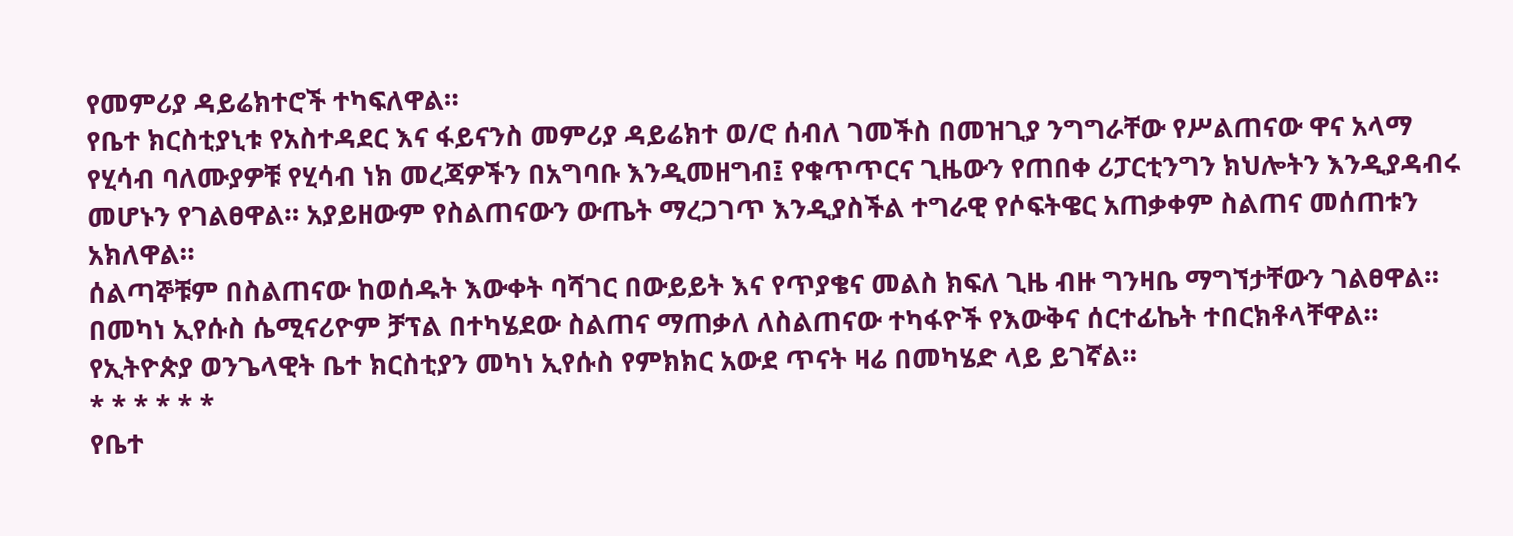የመምሪያ ዳይሬክተሮች ተካፍለዋል።
የቤተ ክርስቲያኒቱ የአስተዳደር እና ፋይናንስ መምሪያ ዳይሬክተ ወ/ሮ ሰብለ ገመችስ በመዝጊያ ንግግራቸው የሥልጠናው ዋና አላማ የሂሳብ ባለሙያዎቹ የሂሳብ ነክ መረጃዎችን በአግባቡ እንዲመዘግብ፤ የቁጥጥርና ጊዜውን የጠበቀ ሪፓርቲንግን ክህሎትን እንዲያዳብሩ መሆኑን የገልፀዋል። አያይዘውም የስልጠናውን ውጤት ማረጋገጥ እንዲያስችል ተግራዊ የሶፍትዌር አጠቃቀም ስልጠና መሰጠቱን አክለዋል።
ሰልጣኞቹም በስልጠናው ከወሰዱት እውቀት ባሻገር በውይይት እና የጥያቄና መልስ ክፍለ ጊዜ ብዙ ግንዛቤ ማግኘታቸውን ገልፀዋል።
በመካነ ኢየሱስ ሴሚናሪዮም ቻፕል በተካሄደው ስልጠና ማጠቃለ ለስልጠናው ተካፋዮች የእውቅና ሰርተፊኬት ተበርክቶላቸዋል።
የኢትዮጵያ ወንጌላዊት ቤተ ክርስቲያን መካነ ኢየሱስ የምክክር አውደ ጥናት ዛሬ በመካሄድ ላይ ይገኛል።
* * * * * *
የቤተ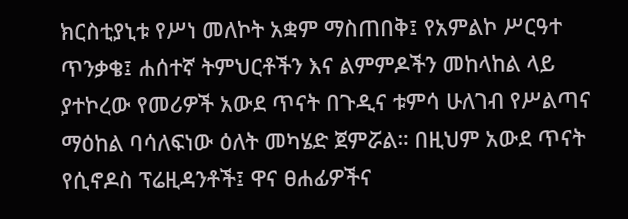ክርስቲያኒቱ የሥነ መለኮት አቋም ማስጠበቅ፤ የአምልኮ ሥርዓተ ጥንቃቄ፤ ሐሰተኛ ትምህርቶችን እና ልምምዶችን መከላከል ላይ ያተኮረው የመሪዎች አውደ ጥናት በጉዲና ቱምሳ ሁለገብ የሥልጣና ማዕከል ባሳለፍነው ዕለት መካሄድ ጀምሯል። በዚህም አውደ ጥናት የሲኖዶስ ፕሬዚዳንቶች፤ ዋና ፀሐፊዎችና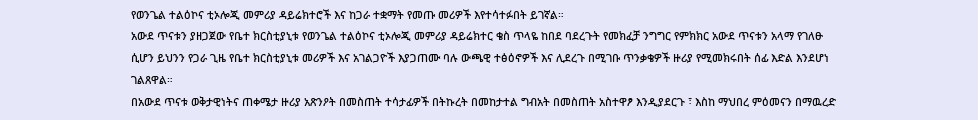የወንጌል ተልዕኮና ቲኦሎጂ መምሪያ ዳይሬክተሮች እና ከጋራ ተቋማት የመጡ መሪዎች እየተሳተፉበት ይገኛል።
አውደ ጥናቱን ያዘጋጀው የቤተ ክርስቲያኒቱ የወንጌል ተልዕኮና ቲኦሎጂ መምሪያ ዳይሬክተር ቄስ ጥላዬ ከበደ ባደረጉት የመክፈቻ ንግግር የምክክር አውደ ጥናቱን አላማ የገለፁ ሲሆን ይህንን የጋራ ጊዜ የቤተ ክርስቲያኒቱ መሪዎች እና አገልጋዮች እያጋጠሙ ባሉ ውጫዊ ተፅዕኖዎች እና ሊደረጉ በሚገቡ ጥንቃቄዎች ዙሪያ የሚመክሩበት ሰፊ እድል እንደሆነ ገልጸዋል።
በአውደ ጥናቱ ወቅታዊነትና ጠቀሜታ ዙሪያ አጽንዖት በመስጠት ተሳታፊዎች በትኩረት በመከታተል ግብአት በመስጠት አስተዋፆ እንዲያደርጉ ፣ እስከ ማህበረ ምዕመናን በማዉረድ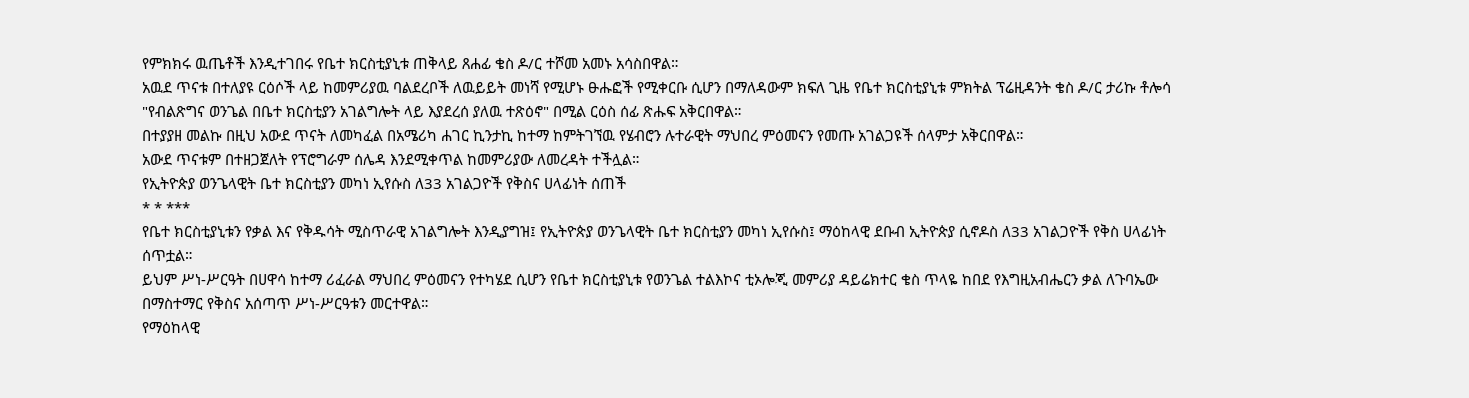የምክክሩ ዉጤቶች እንዲተገበሩ የቤተ ክርስቲያኒቱ ጠቅላይ ጸሐፊ ቄስ ዶ/ር ተሾመ አመኑ አሳስበዋል።
አዉደ ጥናቱ በተለያዩ ርዕሶች ላይ ከመምሪያዉ ባልደረቦች ለዉይይት መነሻ የሚሆኑ ፁሑፎች የሚቀርቡ ሲሆን በማለዳውም ክፍለ ጊዜ የቤተ ክርስቲያኒቱ ምክትል ፕሬዚዳንት ቄስ ዶ/ር ታሪኩ ቶሎሳ "የብልጽግና ወንጌል በቤተ ክርስቲያን አገልግሎት ላይ እያደረሰ ያለዉ ተጽዕኖ" በሚል ርዕስ ሰፊ ጽሑፍ አቅርበዋል።
በተያያዘ መልኩ በዚህ አውደ ጥናት ለመካፈል በአሜሪካ ሐገር ኪንታኪ ከተማ ከምትገኘዉ የሄብሮን ሉተራዊት ማህበረ ምዕመናን የመጡ አገልጋዩች ሰላምታ አቅርበዋል።
አውደ ጥናቱም በተዘጋጀለት የፕሮግራም ሰሌዳ እንደሚቀጥል ከመምሪያው ለመረዳት ተችሏል።
የኢትዮጵያ ወንጌላዊት ቤተ ክርስቲያን መካነ ኢየሱስ ለ33 አገልጋዮች የቅስና ሀላፊነት ሰጠች
* * ***
የቤተ ክርስቲያኒቱን የቃል እና የቅዱሳት ሚስጥራዊ አገልግሎት እንዲያግዝ፤ የኢትዮጵያ ወንጌላዊት ቤተ ክርስቲያን መካነ ኢየሱስ፤ ማዕከላዊ ደቡብ ኢትዮጵያ ሲኖዶስ ለ33 አገልጋዮች የቅስ ሀላፊነት ሰጥቷል።
ይህም ሥነ-ሥርዓት በሀዋሳ ከተማ ሪፈራል ማህበረ ምዕመናን የተካሄደ ሲሆን የቤተ ክርስቲያኒቱ የወንጌል ተልእኮና ቲኦሎጂ መምሪያ ዳይሬክተር ቄስ ጥላዬ ከበደ የእግዚአብሔርን ቃል ለጉባኤው በማስተማር የቅስና አሰጣጥ ሥነ-ሥርዓቱን መርተዋል።
የማዕከላዊ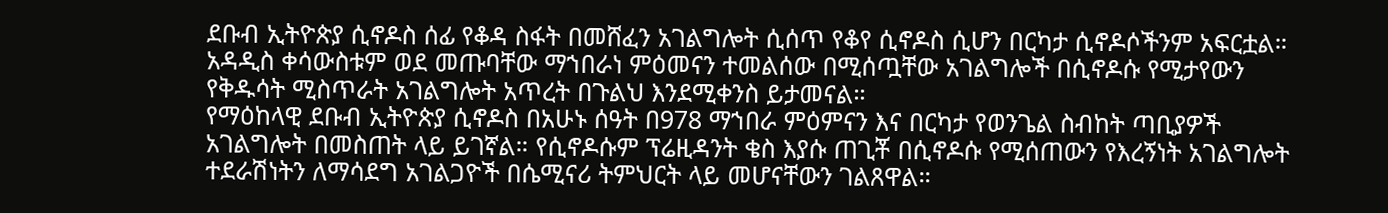ደቡብ ኢትዮጵያ ሲኖዶስ ሰፊ የቆዳ ስፋት በመሸፈን አገልግሎት ሲሰጥ የቆየ ሲኖዶስ ሲሆን በርካታ ሲኖዶሶችንም አፍርቷል። አዳዲስ ቀሳውስቱም ወደ መጡባቸው ማኀበራነ ምዕመናን ተመልሰው በሚሰጧቸው አገልግሎች በሲኖዶሱ የሚታየውን የቅዱሳት ሚስጥራት አገልግሎት አጥረት በጉልህ እንደሚቀንስ ይታመናል።
የማዕከላዊ ደቡብ ኢትዮጵያ ሲኖዶስ በአሁኑ ሰዓት በ978 ማኀበራ ምዕምናን እና በርካታ የወንጌል ስብከት ጣቢያዎች አገልግሎት በመስጠት ላይ ይገኛል። የሲኖዶሱም ፕሬዚዳንት ቄስ እያሱ ጠጊቾ በሲኖዶሱ የሚሰጠውን የእረኝነት አገልግሎት ተደራሽነትን ለማሳደግ አገልጋዮች በሴሚናሪ ትምህርት ላይ መሆናቸውን ገልጸዋል።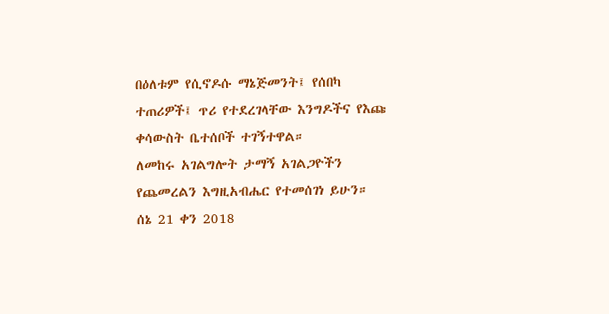በዕለቱም የሲኖዶሱ ማኔጅመንት፤ የሰበካ ተጠሪዎች፤ ጥሪ የተደረገላቸው እንግዶችና የእጩ ቀሳውስት ቤተሰቦች ተገኝተዋል።
ለመከሩ አገልግሎት ታማኝ አገልጋዮችን የጨመረልን እግዚአብሔር የተመሰገነ ይሁን።
ሰኔ 21 ቀን 2018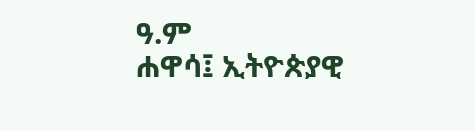ዓ.ም
ሐዋሳ፤ ኢትዮጵያዊ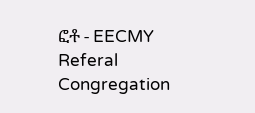ፎቶ - EECMY Referal Congregation